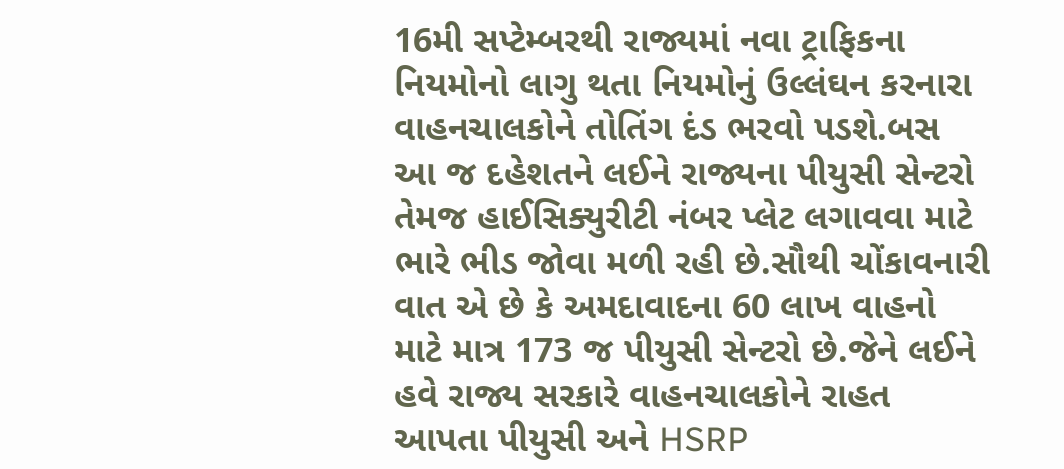16મી સપ્ટેમ્બરથી રાજ્યમાં નવા ટ્રાફિકના નિયમોનો લાગુ થતા નિયમોનું ઉલ્લંઘન કરનારા વાહનચાલકોને તોતિંગ દંડ ભરવો પડશે.બસ આ જ દહેશતને લઈને રાજ્યના પીયુસી સેન્ટરો તેમજ હાઈસિક્યુરીટી નંબર પ્લેટ લગાવવા માટે ભારે ભીડ જોવા મળી રહી છે.સૌથી ચોંકાવનારી વાત એ છે કે અમદાવાદના 60 લાખ વાહનો માટે માત્ર 173 જ પીયુસી સેન્ટરો છે.જેને લઈને હવે રાજ્ય સરકારે વાહનચાલકોને રાહત આપતા પીયુસી અને HSRP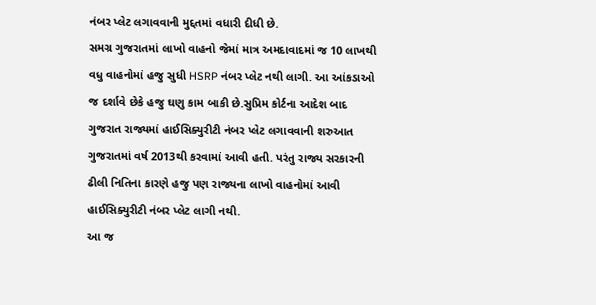નંબર પ્લેટ લગાવવાની મુદ્દતમાં વધારી દીધી છે.
સમગ્ર ગુજરાતમાં લાખો વાહનો જેમાં માત્ર અમદાવાદમાં જ 10 લાખથી વધુ વાહનોમાં હજુ સુધી HSRP નંબર પ્લેટ નથી લાગી. આ આંકડાઓ જ દર્શાવે છેકે હજુ ઘણુ કામ બાકી છે.સુપ્રિમ કોર્ટના આદેશ બાદ ગુજરાત રાજ્યમાં હાઈસિક્યુરીટી નંબર પ્લેટ લગાવવાની શરુઆત ગુજરાતમાં વર્ષ 2013થી કરવામાં આવી હતી. પરંતુ રાજ્ય સરકારની ઢીલી નિતિના કારણે હજુ પણ રાજ્યના લાખો વાહનોમાં આવી હાઈસિક્યુરીટી નંબર પ્લેટ લાગી નથી.
આ જ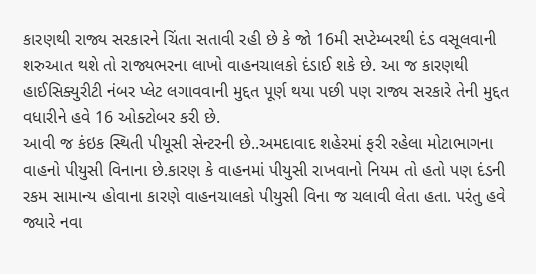કારણથી રાજ્ય સરકારને ચિંતા સતાવી રહી છે કે જો 16મી સપ્ટેમ્બરથી દંડ વસૂલવાની શરુઆત થશે તો રાજ્યભરના લાખો વાહનચાલકો દંડાઈ શકે છે. આ જ કારણથી હાઈસિક્યુરીટી નંબર પ્લેટ લગાવવાની મુદ્દત પૂર્ણ થયા પછી પણ રાજ્ય સરકારે તેની મુદ્દત વધારીને હવે 16 ઓક્ટોબર કરી છે.
આવી જ કંઇક સ્થિતી પીયૂસી સેન્ટરની છે..અમદાવાદ શહેરમાં ફરી રહેલા મોટાભાગના વાહનો પીયુસી વિનાના છે.કારણ કે વાહનમાં પીયુસી રાખવાનો નિયમ તો હતો પણ દંડની રકમ સામાન્ય હોવાના કારણે વાહનચાલકો પીયુસી વિના જ ચલાવી લેતા હતા. પરંતુ હવે જ્યારે નવા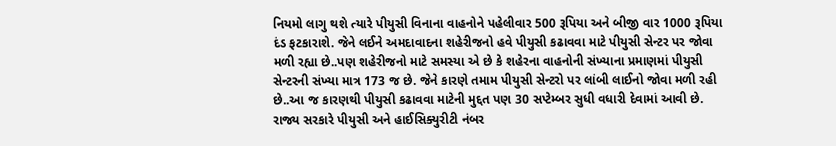નિયમો લાગુ થશે ત્યારે પીયુસી વિનાના વાહનોને પહેલીવાર 500 રૂપિયા અને બીજી વાર 1000 રૂપિયા દંડ ફટકારાશે. જેને લઈને અમદાવાદના શહેરીજનો હવે પીયુસી કઢાવવા માટે પીયુસી સેન્ટર પર જોવા મળી રહ્યા છે..પણ શહેરીજનો માટે સમસ્યા એ છે કે શહેરના વાહનોની સંખ્યાના પ્રમાણમાં પીયુસી સેન્ટરની સંખ્યા માત્ર 173 જ છે. જેને કારણે તમામ પીયુસી સેન્ટરો પર લાંબી લાઈનો જોવા મળી રહી છે..આ જ કારણથી પીયુસી કઢાવવા માટેની મુદ્દત પણ 30 સપ્ટેમ્બર સુધી વધારી દેવામાં આવી છે.
રાજ્ય સરકારે પીયુસી અને હાઈસિક્યુરીટી નંબર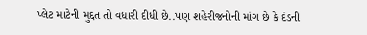પ્લેટ માટેની મુદ્દત તો વધારી દીધી છે..પણ શહેરીજનોની માંગ છે કે દંડની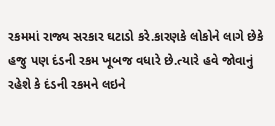રકમમાં રાજ્ય સરકાર ઘટાડો કરે.કારણકે લોકોને લાગે છેકે હજુ પણ દંડની રકમ ખૂબજ વધારે છે.ત્યારે હવે જોવાનું રહેશે કે દંડની રકમને લઇને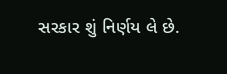સરકાર શું નિર્ણય લે છે.